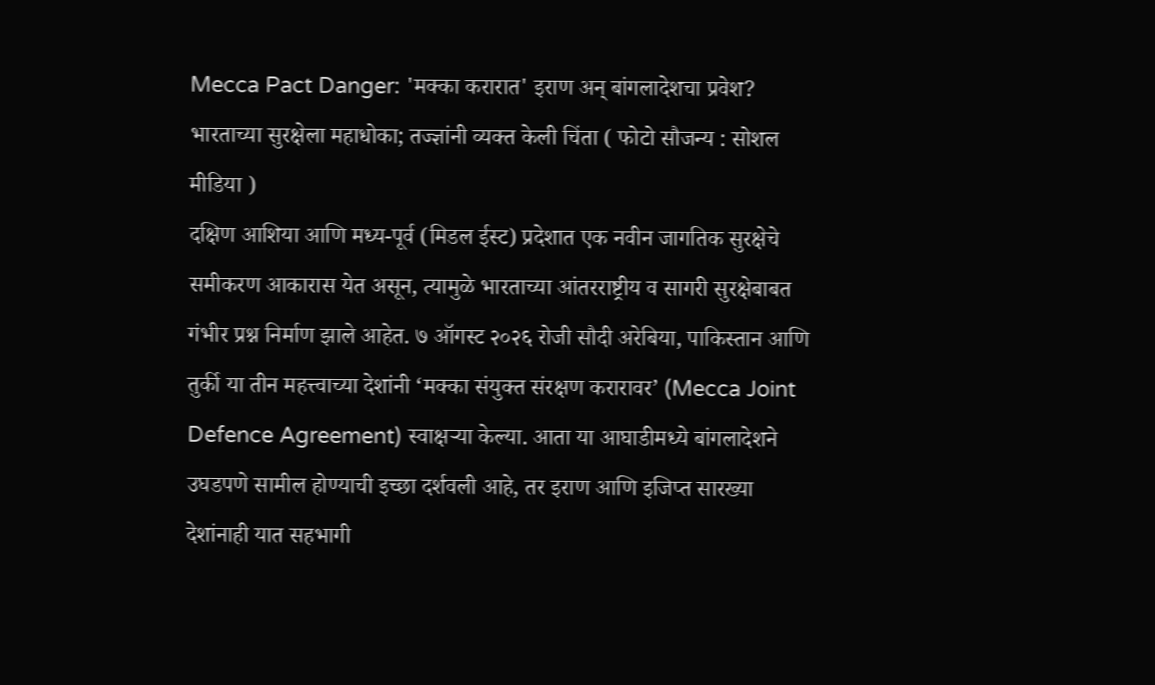Mecca Pact Danger: 'मक्का करारात' इराण अन् बांगलादेशचा प्रवेश? भारताच्या सुरक्षेला महाधोका; तज्ज्ञांनी व्यक्त केली चिंता ( फोटो सौजन्य : सोशल मीडिया )
दक्षिण आशिया आणि मध्य-पूर्व (मिडल ईस्ट) प्रदेशात एक नवीन जागतिक सुरक्षेचे समीकरण आकारास येत असून, त्यामुळे भारताच्या आंतरराष्ट्रीय व सागरी सुरक्षेबाबत गंभीर प्रश्न निर्माण झाले आहेत. ७ ऑगस्ट २०२६ रोजी सौदी अरेबिया, पाकिस्तान आणि तुर्की या तीन महत्त्वाच्या देशांनी ‘मक्का संयुक्त संरक्षण करारावर’ (Mecca Joint Defence Agreement) स्वाक्षऱ्या केल्या. आता या आघाडीमध्ये बांगलादेशने उघडपणे सामील होण्याची इच्छा दर्शवली आहे, तर इराण आणि इजिप्त सारख्या देशांनाही यात सहभागी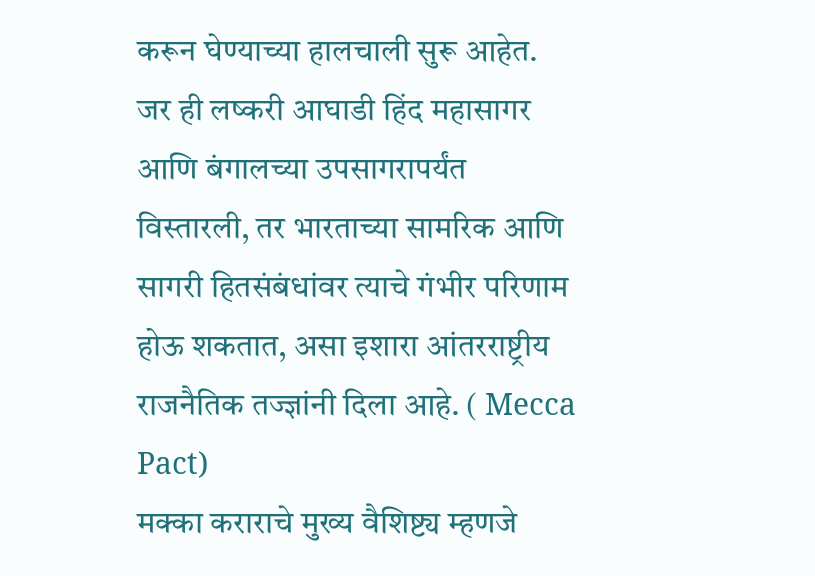करून घेण्याच्या हालचाली सुरू आहेत. जर ही लष्करी आघाडी हिंद महासागर आणि बंगालच्या उपसागरापर्यंत विस्तारली, तर भारताच्या सामरिक आणि सागरी हितसंबंधांवर त्याचे गंभीर परिणाम होऊ शकतात, असा इशारा आंतरराष्ट्रीय राजनैतिक तज्ज्ञांनी दिला आहे. ( Mecca Pact)
मक्का कराराचे मुख्य वैशिष्ट्य म्हणजे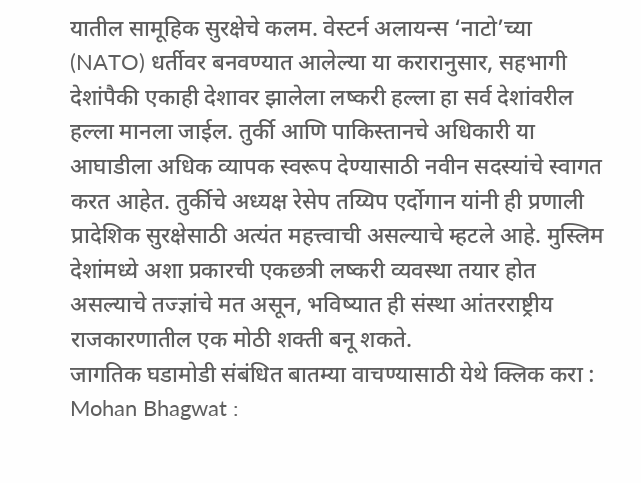यातील सामूहिक सुरक्षेचे कलम. वेस्टर्न अलायन्स ‘नाटो’च्या (NATO) धर्तीवर बनवण्यात आलेल्या या करारानुसार, सहभागी देशांपैकी एकाही देशावर झालेला लष्करी हल्ला हा सर्व देशांवरील हल्ला मानला जाईल. तुर्की आणि पाकिस्तानचे अधिकारी या आघाडीला अधिक व्यापक स्वरूप देण्यासाठी नवीन सदस्यांचे स्वागत करत आहेत. तुर्कीचे अध्यक्ष रेसेप तय्यिप एर्दोगान यांनी ही प्रणाली प्रादेशिक सुरक्षेसाठी अत्यंत महत्त्वाची असल्याचे म्हटले आहे. मुस्लिम देशांमध्ये अशा प्रकारची एकछत्री लष्करी व्यवस्था तयार होत असल्याचे तज्ज्ञांचे मत असून, भविष्यात ही संस्था आंतरराष्ट्रीय राजकारणातील एक मोठी शक्ती बनू शकते.
जागतिक घडामोडी संबंधित बातम्या वाचण्यासाठी येथे क्लिक करा : Mohan Bhagwat :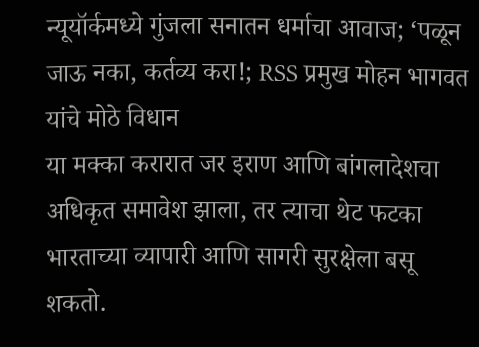न्यूयॉर्कमध्ये गुंजला सनातन धर्माचा आवाज; ‘पळून जाऊ नका, कर्तव्य करा!; RSS प्रमुख मोहन भागवत यांचे मोठे विधान
या मक्का करारात जर इराण आणि बांगलादेशचा अधिकृत समावेश झाला, तर त्याचा थेट फटका भारताच्या व्यापारी आणि सागरी सुरक्षेला बसू शकतो.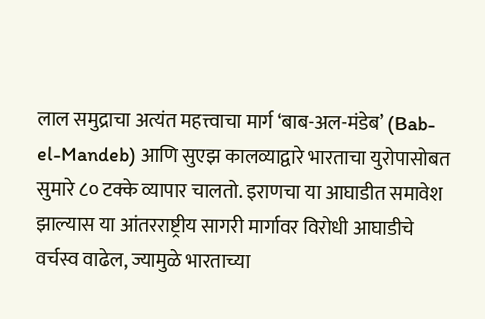लाल समुद्राचा अत्यंत महत्त्वाचा मार्ग ‘बाब-अल-मंडेब’ (Bab-el-Mandeb) आणि सुएझ कालव्याद्वारे भारताचा युरोपासोबत सुमारे ८० टक्के व्यापार चालतो. इराणचा या आघाडीत समावेश झाल्यास या आंतरराष्ट्रीय सागरी मार्गावर विरोधी आघाडीचे वर्चस्व वाढेल, ज्यामुळे भारताच्या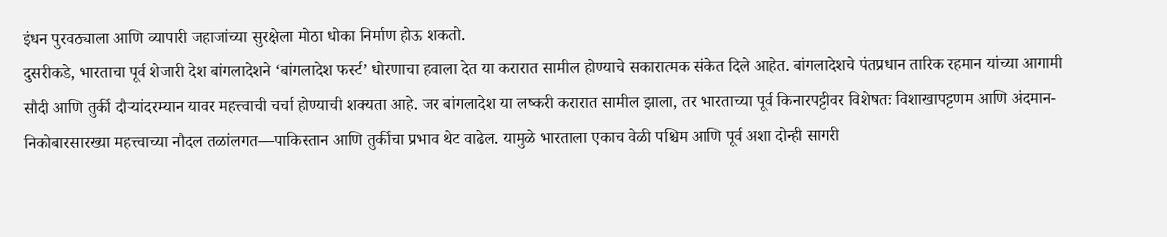इंधन पुरवठ्याला आणि व्यापारी जहाजांच्या सुरक्षेला मोठा धोका निर्माण होऊ शकतो.
दुसरीकडे, भारताचा पूर्व शेजारी देश बांगलादेशने ‘बांगलादेश फर्स्ट’ धोरणाचा हवाला देत या करारात सामील होण्याचे सकारात्मक संकेत दिले आहेत. बांगलादेशचे पंतप्रधान तारिक रहमान यांच्या आगामी सौदी आणि तुर्की दौऱ्यांदरम्यान यावर महत्त्वाची चर्चा होण्याची शक्यता आहे. जर बांगलादेश या लष्करी करारात सामील झाला, तर भारताच्या पूर्व किनारपट्टीवर विशेषतः विशाखापट्टणम आणि अंदमान-निकोबारसारख्या महत्त्वाच्या नौदल तळांलगत—पाकिस्तान आणि तुर्कीचा प्रभाव थेट वाढेल. यामुळे भारताला एकाच वेळी पश्चिम आणि पूर्व अशा दोन्ही सागरी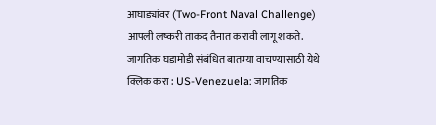आघाड्यांवर (Two-Front Naval Challenge) आपली लष्करी ताकद तैनात करावी लागू शकते.
जागतिक घडामोडी संबंधित बातम्या वाचण्यासाठी येथे क्लिक करा : US-Venezuela: जागतिक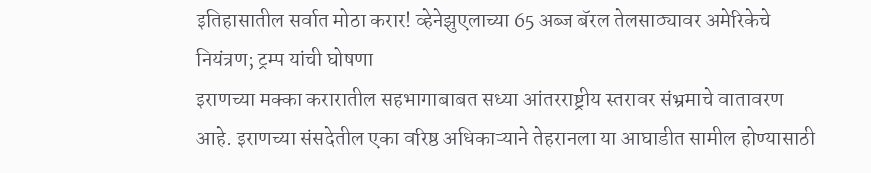इतिहासातील सर्वात मोठा करार! व्हेनेझुएलाच्या 65 अब्ज बॅरल तेलसाठ्यावर अमेरिकेचे नियंत्रण; ट्रम्प यांची घोषणा
इराणच्या मक्का करारातील सहभागाबाबत सध्या आंतरराष्ट्रीय स्तरावर संभ्रमाचे वातावरण आहे. इराणच्या संसदेतील एका वरिष्ठ अधिकाऱ्याने तेहरानला या आघाडीत सामील होण्यासाठी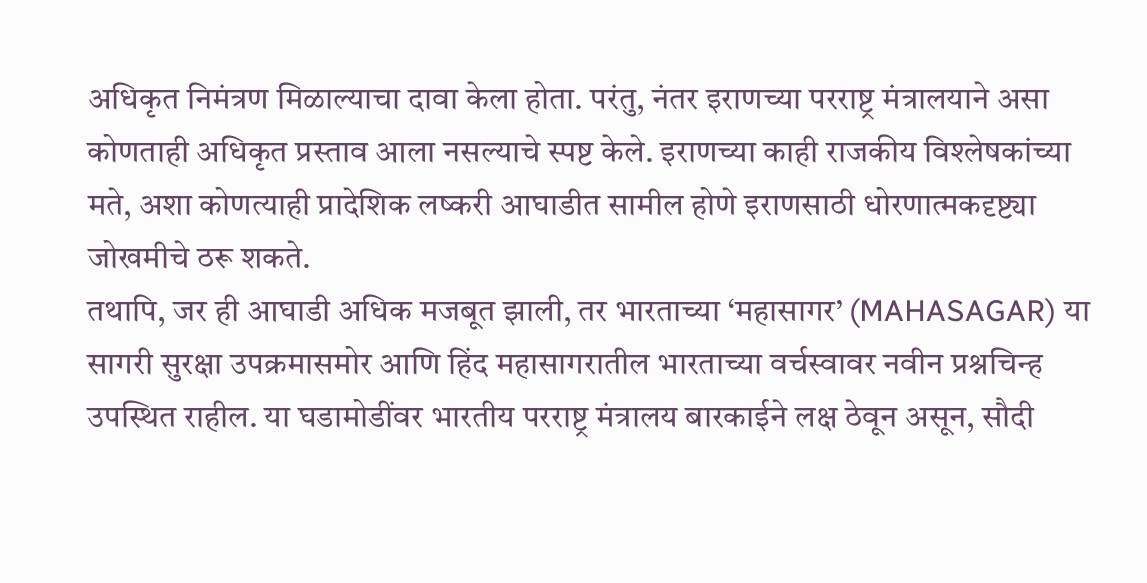अधिकृत निमंत्रण मिळाल्याचा दावा केला होता. परंतु, नंतर इराणच्या परराष्ट्र मंत्रालयाने असा कोणताही अधिकृत प्रस्ताव आला नसल्याचे स्पष्ट केले. इराणच्या काही राजकीय विश्लेषकांच्या मते, अशा कोणत्याही प्रादेशिक लष्करी आघाडीत सामील होणे इराणसाठी धोरणात्मकदृष्ट्या जोखमीचे ठरू शकते.
तथापि, जर ही आघाडी अधिक मजबूत झाली, तर भारताच्या ‘महासागर’ (MAHASAGAR) या सागरी सुरक्षा उपक्रमासमोर आणि हिंद महासागरातील भारताच्या वर्चस्वावर नवीन प्रश्नचिन्ह उपस्थित राहील. या घडामोडींवर भारतीय परराष्ट्र मंत्रालय बारकाईने लक्ष ठेवून असून, सौदी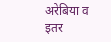अरेबिया व इतर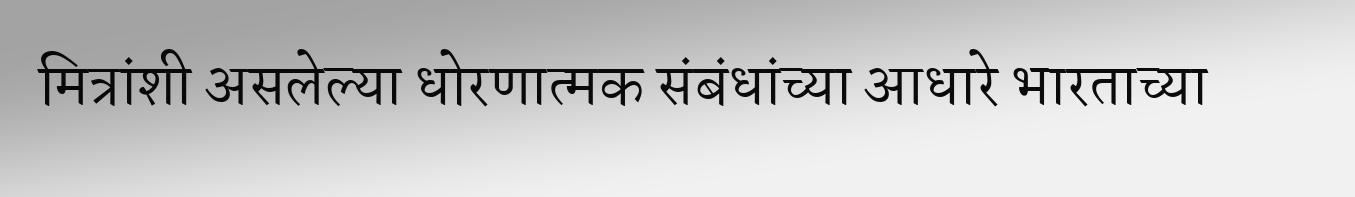मित्रांशी असलेल्या धोरणात्मक संबंधांच्या आधारे भारताच्या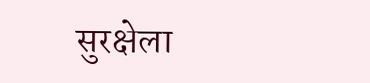सुरक्षेला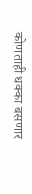कोणताही धक्का बसणार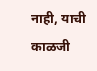नाही, याची काळजी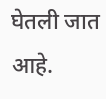घेतली जात आहे.